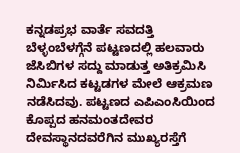ಕನ್ನಡಪ್ರಭ ವಾರ್ತೆ ಸವದತ್ತಿ
ಬೆಳ್ಳಂಬೆಳಗ್ಗೆನೆ ಪಟ್ಟಣದಲ್ಲಿ ಹಲವಾರು ಜೆಸಿಬಿಗಳ ಸದ್ದು ಮಾಡುತ್ತ ಅತಿಕ್ರಮಿಸಿ ನಿರ್ಮಿಸಿದ ಕಟ್ಟಡಗಳ ಮೇಲೆ ಆಕ್ರಮಣ ನಡೆಸಿದವು. ಪಟ್ಟಣದ ಎಪಿಎಂಸಿಯಿಂದ ಕೊಪ್ಪದ ಹನಮಂತದೇವರ ದೇವಸ್ಥಾನದವರೆಗಿನ ಮುಖ್ಯರಸ್ತೆಗೆ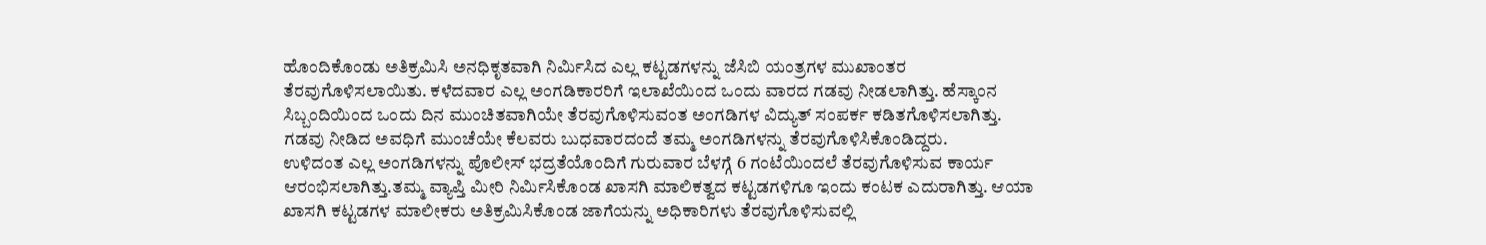ಹೊಂದಿಕೊಂಡು ಅತಿಕ್ರಮಿಸಿ ಅನಧಿಕೃತವಾಗಿ ನಿರ್ಮಿಸಿದ ಎಲ್ಲ ಕಟ್ಟಡಗಳನ್ನು ಜೆಸಿಬಿ ಯಂತ್ರಗಳ ಮುಖಾಂತರ ತೆರವುಗೊಳಿಸಲಾಯಿತು. ಕಳೆದವಾರ ಎಲ್ಲ ಅಂಗಡಿಕಾರರಿಗೆ ಇಲಾಖೆಯಿಂದ ಒಂದು ವಾರದ ಗಡವು ನೀಡಲಾಗಿತ್ತು. ಹೆಸ್ಕಾಂನ ಸಿಬ್ಬಂದಿಯಿಂದ ಒಂದು ದಿನ ಮುಂಚಿತವಾಗಿಯೇ ತೆರವುಗೊಳಿಸುವಂತ ಅಂಗಡಿಗಳ ವಿದ್ಯುತ್ ಸಂಪರ್ಕ ಕಡಿತಗೊಳಿಸಲಾಗಿತ್ತು. ಗಡವು ನೀಡಿದ ಅವಧಿಗೆ ಮುಂಚೆಯೇ ಕೆಲವರು ಬುಧವಾರದಂದೆ ತಮ್ಮ ಅಂಗಡಿಗಳನ್ನು ತೆರವುಗೊಳಿಸಿಕೊಂಡಿದ್ದರು.
ಉಳಿದಂತ ಎಲ್ಲ ಅಂಗಡಿಗಳನ್ನು ಪೊಲೀಸ್ ಭದ್ರತೆಯೊಂದಿಗೆ ಗುರುವಾರ ಬೆಳಗ್ಗೆ 6 ಗಂಟೆಯಿಂದಲೆ ತೆರವುಗೊಳಿಸುವ ಕಾರ್ಯ ಆರಂಭಿಸಲಾಗಿತ್ತು.ತಮ್ಮ ವ್ಯಾಪ್ತಿ ಮೀರಿ ನಿರ್ಮಿಸಿಕೊಂಡ ಖಾಸಗಿ ಮಾಲಿಕತ್ವದ ಕಟ್ಟಡಗಳಿಗೂ ಇಂದು ಕಂಟಕ ಎದುರಾಗಿತ್ತು. ಆಯಾ ಖಾಸಗಿ ಕಟ್ಟಡಗಳ ಮಾಲೀಕರು ಅತಿಕ್ರಮಿಸಿಕೊಂಡ ಜಾಗೆಯನ್ನು ಅಧಿಕಾರಿಗಳು ತೆರವುಗೊಳಿಸುವಲ್ಲಿ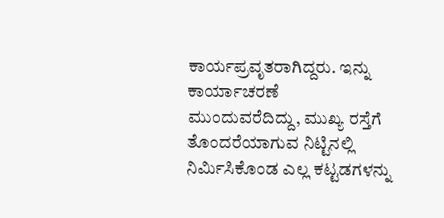ಕಾರ್ಯಪ್ರವೃತರಾಗಿದ್ದರು. ಇನ್ನು ಕಾರ್ಯಾಚರಣೆ ಮುಂದುವರೆದಿದ್ದು, ಮುಖ್ಯ ರಸ್ತೆಗೆ ತೊಂದರೆಯಾಗುವ ನಿಟ್ಟಿನಲ್ಲಿ ನಿರ್ಮಿಸಿಕೊಂಡ ಎಲ್ಲ ಕಟ್ಟಡಗಳನ್ನು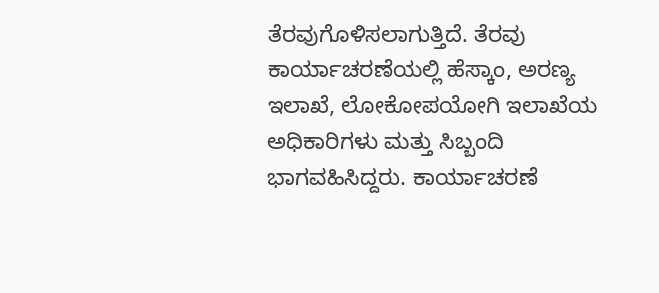ತೆರವುಗೊಳಿಸಲಾಗುತ್ತಿದೆ. ತೆರವು ಕಾರ್ಯಾಚರಣೆಯಲ್ಲಿ ಹೆಸ್ಕಾಂ, ಅರಣ್ಯ ಇಲಾಖೆ, ಲೋಕೋಪಯೋಗಿ ಇಲಾಖೆಯ ಅಧಿಕಾರಿಗಳು ಮತ್ತು ಸಿಬ್ಬಂದಿ ಭಾಗವಹಿಸಿದ್ದರು. ಕಾರ್ಯಾಚರಣೆ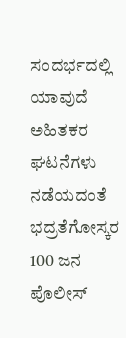ಸಂದರ್ಭದಲ್ಲಿ ಯಾವುದೆ ಅಹಿತಕರ ಘಟನೆಗಳು ನಡೆಯದಂತೆ ಭದ್ರತೆಗೋಸ್ಕರ 100 ಜನ ಪೊಲೀಸ್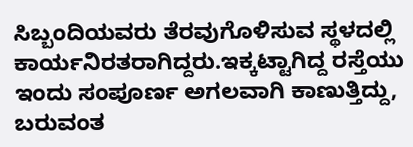ಸಿಬ್ಬಂದಿಯವರು ತೆರವುಗೊಳಿಸುವ ಸ್ಥಳದಲ್ಲಿ ಕಾರ್ಯನಿರತರಾಗಿದ್ದರು.ಇಕ್ಕಟ್ಟಾಗಿದ್ದ ರಸ್ತೆಯು ಇಂದು ಸಂಪೂರ್ಣ ಅಗಲವಾಗಿ ಕಾಣುತ್ತಿದ್ದು, ಬರುವಂತ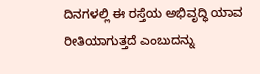ದಿನಗಳಲ್ಲಿ ಈ ರಸ್ತೆಯ ಅಭಿವೃದ್ಧಿ ಯಾವ ರೀತಿಯಾಗುತ್ತದೆ ಎಂಬುದನ್ನು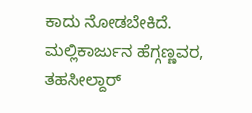ಕಾದು ನೋಡಬೇಕಿದೆ.
ಮಲ್ಲಿಕಾರ್ಜುನ ಹೆಗ್ಗಣ್ಣವರ, ತಹಸೀಲ್ದಾರ್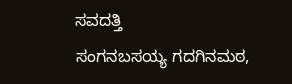ಸವದತ್ತಿ
ಸಂಗನಬಸಯ್ಯ ಗದಗಿನಮಠ,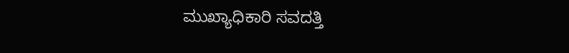ಮುಖ್ಯಾಧಿಕಾರಿ ಸವದತ್ತಿ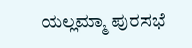ಯಲ್ಲಮ್ಮಾ ಪುರಸಭೆ